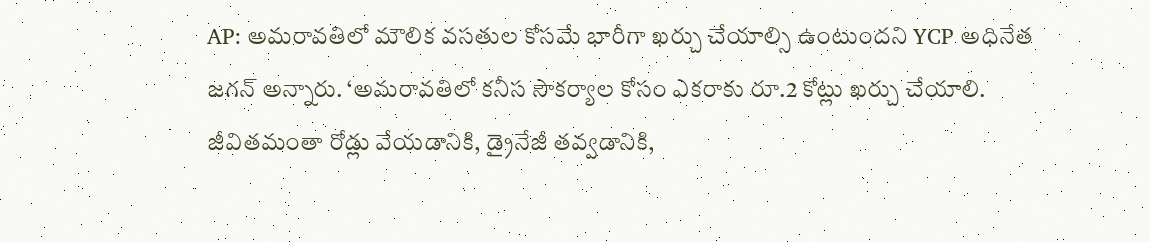AP: అమరావతిలో మౌలిక వసతుల కోసమే భారీగా ఖర్చు చేయాల్సి ఉంటుందని YCP అధినేత జగన్ అన్నారు. ‘అమరావతిలో కనీస సౌకర్యాల కోసం ఎకరాకు రూ.2 కోట్లు ఖర్చు చేయాలి. జీవితమంతా రోడ్లు వేయడానికి, డ్రైనేజీ తవ్వడానికి,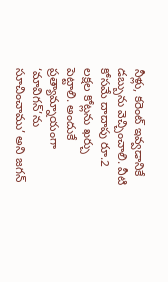నీళ్లు, కరెంట్ ఇవ్వడానికే డబ్బును వెచ్చించాలి. వీటి కోసమే దాదాపు రూ.2 లక్షల కోట్లను ఖర్చు పెట్టాలి. అందుకే ప్రత్యామ్నాయంగా ‘మావిగన్’ను సూచించాము’ అని జగన్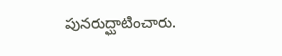పునరుద్ఘాటించారు.